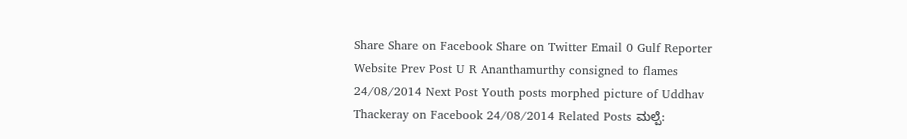Share Share on Facebook Share on Twitter Email 0 Gulf Reporter Website Prev Post U R Ananthamurthy consigned to flames 24/08/2014 Next Post Youth posts morphed picture of Uddhav Thackeray on Facebook 24/08/2014 Related Posts ಮಲ್ಪೆ: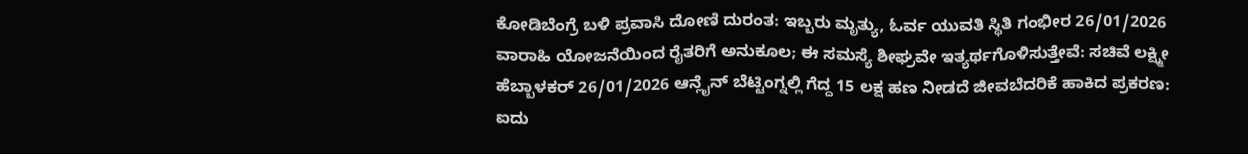ಕೋಡಿಬೆಂಗ್ರೆ ಬಳಿ ಪ್ರವಾಸಿ ದೋಣಿ ದುರಂತ: ಇಬ್ಬರು ಮೃತ್ಯು, ಓರ್ವ ಯುವತಿ ಸ್ಥಿತಿ ಗಂಭೀರ 26/01/2026 ವಾರಾಹಿ ಯೋಜನೆಯಿಂದ ರೈತರಿಗೆ ಅನುಕೂಲ; ಈ ಸಮಸ್ಯೆ ಶೀಘ್ರವೇ ಇತ್ಯರ್ಥಗೊಳಿಸುತ್ತೇವೆ: ಸಚಿವೆ ಲಕ್ಷ್ಮೀ ಹೆಬ್ಬಾಳಕರ್ 26/01/2026 ಆನ್ಲೈನ್ ಬೆಟ್ಟಿಂಗ್ನಲ್ಲಿ ಗೆದ್ದ 15 ಲಕ್ಷ ಹಣ ನೀಡದೆ ಜೀವಬೆದರಿಕೆ ಹಾಕಿದ ಪ್ರಕರಣ: ಐದು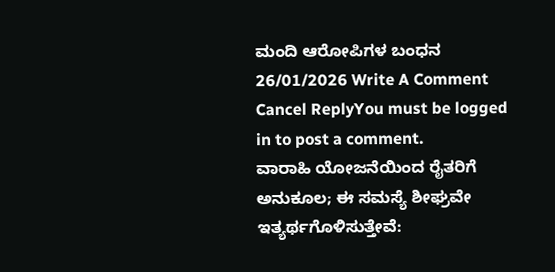ಮಂದಿ ಆರೋಪಿಗಳ ಬಂಧನ 26/01/2026 Write A Comment Cancel ReplyYou must be logged in to post a comment.
ವಾರಾಹಿ ಯೋಜನೆಯಿಂದ ರೈತರಿಗೆ ಅನುಕೂಲ; ಈ ಸಮಸ್ಯೆ ಶೀಘ್ರವೇ ಇತ್ಯರ್ಥಗೊಳಿಸುತ್ತೇವೆ: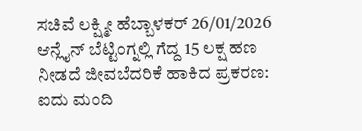ಸಚಿವೆ ಲಕ್ಷ್ಮೀ ಹೆಬ್ಬಾಳಕರ್ 26/01/2026
ಆನ್ಲೈನ್ ಬೆಟ್ಟಿಂಗ್ನಲ್ಲಿ ಗೆದ್ದ 15 ಲಕ್ಷ ಹಣ ನೀಡದೆ ಜೀವಬೆದರಿಕೆ ಹಾಕಿದ ಪ್ರಕರಣ: ಐದು ಮಂದಿ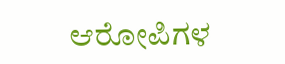ಆರೋಪಿಗಳ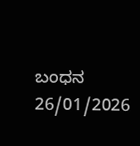ಬಂಧನ 26/01/2026